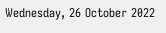Wednesday, 26 October 2022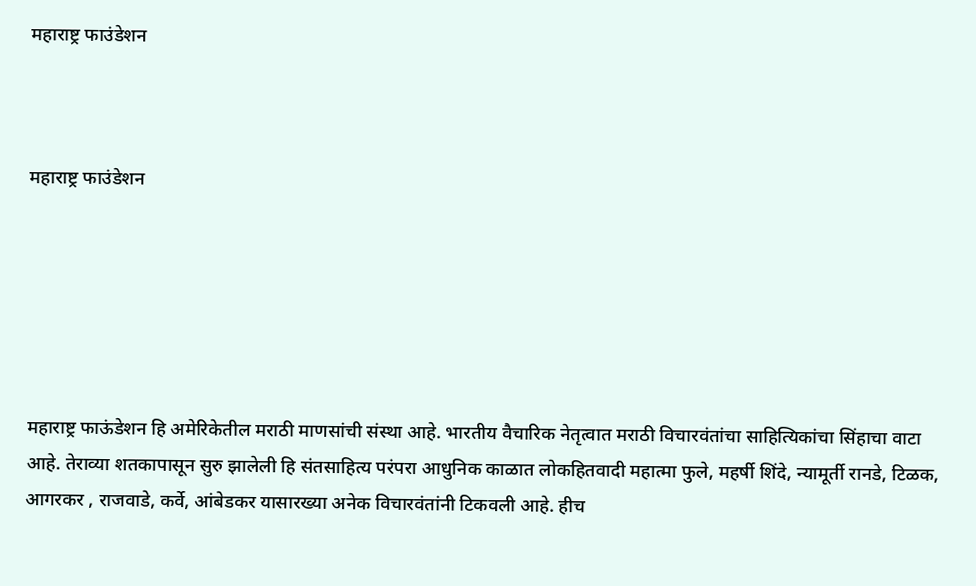महाराष्ट्र फाउंडेशन



महाराष्ट्र फाउंडेशन






महाराष्ट्र फाऊंडेशन हि अमेरिकेतील मराठी माणसांची संस्था आहे. भारतीय वैचारिक नेतृत्वात मराठी विचारवंतांचा साहित्यिकांचा सिंहाचा वाटा आहे. तेराव्या शतकापासून सुरु झालेली हि संतसाहित्य परंपरा आधुनिक काळात लोकहितवादी महात्मा फुले, महर्षी शिंदे, न्यामूर्ती रानडे, टिळक, आगरकर , राजवाडे, कर्वे, आंबेडकर यासारख्या अनेक विचारवंतांनी टिकवली आहे. हीच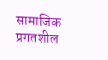सामाजिक प्रगतशील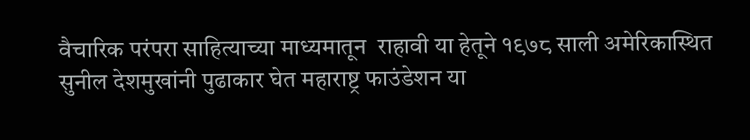वैचारिक परंपरा साहित्याच्या माध्यमातून  राहावी या हेतूने १९७८ साली अमेरिकास्थित सुनील देशमुखांनी पुढाकार घेत महाराष्ट्र फाउंडेशन या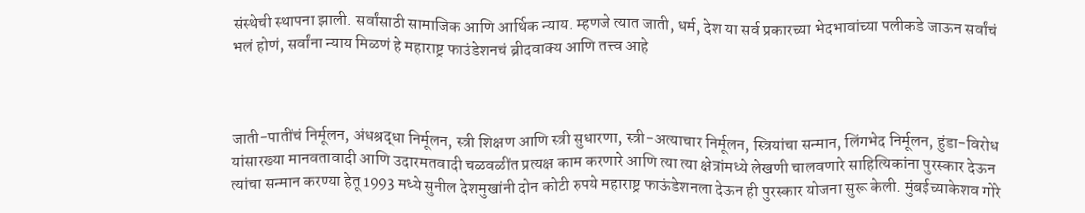संस्थेची स्थापना झाली. सर्वांसाठी सामाजिक आणि आर्थिक न्याय. म्हणजे त्यात जाती, धर्म, देश या सर्व प्रकारच्या भेदभावांच्या पलीकडे जाऊन सर्वांचं भलं होणं, सर्वांना न्याय मिळणं हे महाराष्ट्र फाउंडेशनचं ब्रीदवाक्य आणि तत्त्व आहे



जाती-पातींचं निर्मूलन, अंधश्रद्धा निर्मूलन, स्त्री शिक्षण आणि स्त्री सुधारणा, स्त्री-अत्याचार निर्मूलन, स्त्रियांचा सन्मान, लिंगभेद निर्मूलन, हुंडा-विरोध यांसारख्या मानवतावादी आणि उदारमतवादी चळवळींत प्रत्यक्ष काम करणारे आणि त्या त्या क्षेत्रांमध्ये लेखणी चालवणारे साहित्यिकांना पुरस्कार देऊन त्यांचा सन्मान करण्या हेतू 1993 मध्ये सुनील देशमुखांनी दोन कोटी रुपये महाराष्ट्र फाऊंडेशनला देऊन ही पुरस्कार योजना सुरू केली. मुंबईच्याकेशव गोरे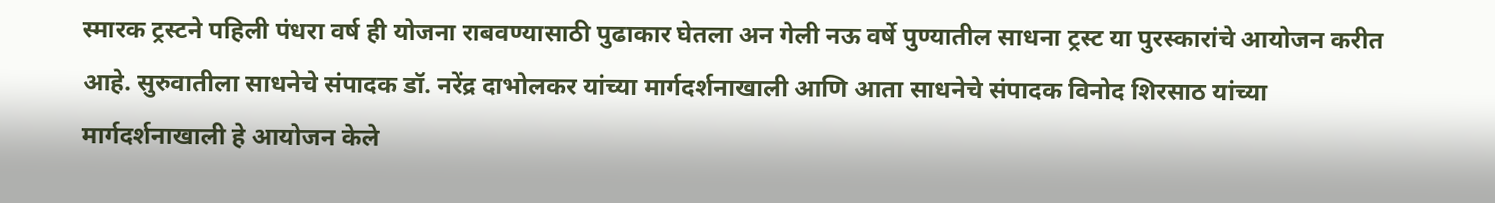स्मारक ट्रस्टने पहिली पंधरा वर्ष ही योजना राबवण्यासाठी पुढाकार घेतला अन गेली नऊ वर्षे पुण्यातील साधना ट्रस्ट या पुरस्कारांचे आयोजन करीत आहे. सुरुवातीला साधनेचे संपादक डॉ. नरेंद्र दाभोलकर यांच्या मार्गदर्शनाखाली आणि आता साधनेचे संपादक विनोद शिरसाठ यांच्या मार्गदर्शनाखाली हे आयोजन केले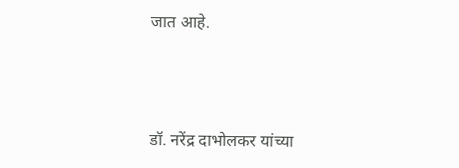जात आहे.



डॉ. नरेंद्र दाभोलकर यांच्या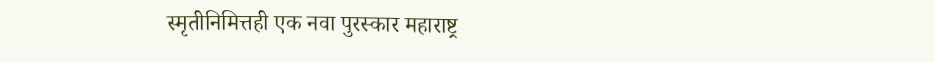स्मृतीनिमित्तही एक नवा पुरस्कार महाराष्ट्र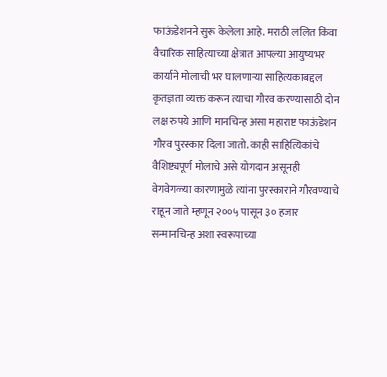फाऊंडेशनने सुरू केलेला आहे. मराठी ललित किंवा वैचारिक साहित्याच्या क्षेत्रात आपल्या आयुष्यभर कार्याने मोलाची भर घालणाऱ्या साहित्यकाबद्दल कृतज्ञता व्यक्त करून त्याचा गौरव करण्यासाठी दोन लक्ष रुपये आणि मानचिन्ह असा महाराष्ट फाऊंडेशन गौरव पुरस्कार दिला जातो. काही साहित्यिकांचे वैशिष्ट्यपूर्ण मोलाचे असे योगदान असूनही वेगवेगळ्या कारणामुळे त्यांना पुरस्काराने गौरवण्याचे राहून जाते म्हणून २००५ पासून ३० हजार सन्मानचिन्ह अशा स्वरूपाच्या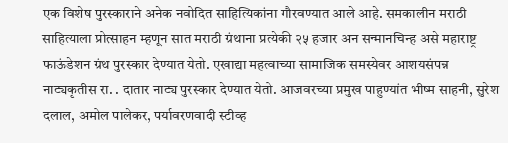एक विशेष पुरस्काराने अनेक नवोदित साहित्यिकांना गौरवण्यात आले आहे. समकालीन मराठी साहित्याला प्रोत्साहन म्हणून सात मराठी ग्रंथाना प्रत्येकी २५ हजार अन सन्मानचिन्ह असे महाराष्ट्र फाऊंडेशन ग्रंथ पुरस्कार देण्यात येतो. एखाद्या महत्वाच्या सामाजिक समस्येवर आशयसंपन्न नाट्यकृतीस रा. . दातार नाट्य पुरस्कार देण्यात येतो. आजवरच्या प्रमुख पाहुण्यांत भीष्म साहनी, सुरेश दलाल, अमोल पालेकर, पर्यावरणवादी स्टीव्ह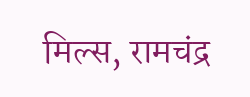मिल्स, रामचंद्र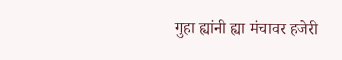गुहा ह्यांनी ह्या मंचावर हजेरी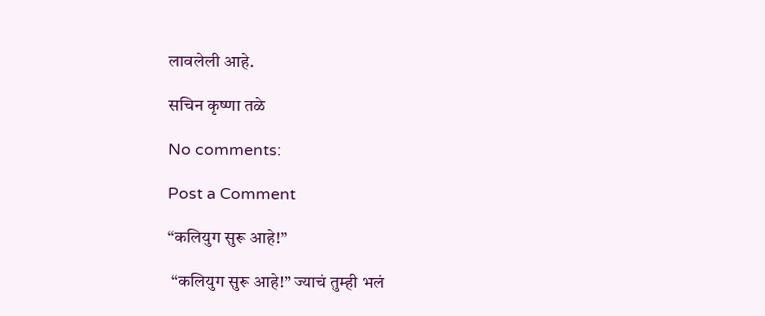लावलेली आहे.

सचिन कृष्णा तळे

No comments:

Post a Comment

“कलियुग सुरू आहे!”

 “कलियुग सुरू आहे!” ज्याचं तुम्ही भलं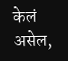केलं असेल,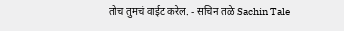तोच तुमचं वाईट करेल. - सचिन तळे Sachin Tale